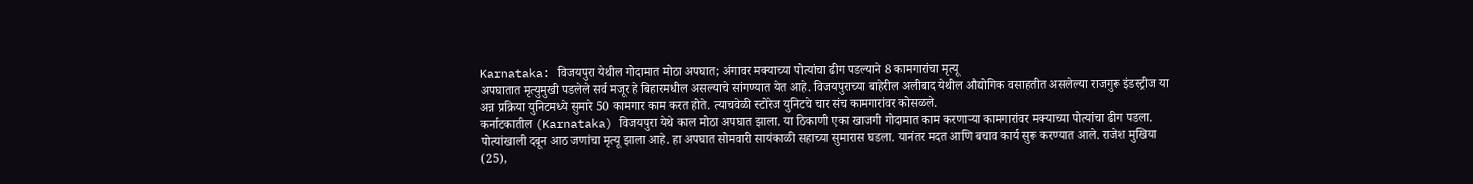Karnataka: विजयपुरा येथील गोदामात मोठा अपघात; अंगावर मक्याच्या पोत्यांचा ढीग पडल्याने 8 कामगारांचा मृत्यू
अपघातात मृत्युमुखी पडलेले सर्व मजूर हे बिहारमधील असल्याचे सांगण्यात येत आहे. विजयपुराच्या बाहेरील अलीबाद येथील औद्योगिक वसाहतीत असलेल्या राजगुरू इंडस्ट्रीज या अन्न प्रक्रिया युनिटमध्ये सुमारे 50 कामगार काम करत होते. त्याचवेळी स्टोरेज युनिटचे चार संच कामगारांवर कोसळले.
कर्नाटकातील (Karnataka) विजयपुरा येथे काल मोठा अपघात झाला. या ठिकाणी एका खाजगी गोदामात काम करणाऱ्या कामगारांवर मक्याच्या पोत्यांचा ढीग पडला. पोत्यांखाली दबून आठ जणांचा मृत्यू झाला आहे. हा अपघात सोमवारी सायंकाळी सहाच्या सुमारास घडला. यानंतर मदत आणि बचाव कार्य सुरू करण्यात आले. राजेश मुखिया (25),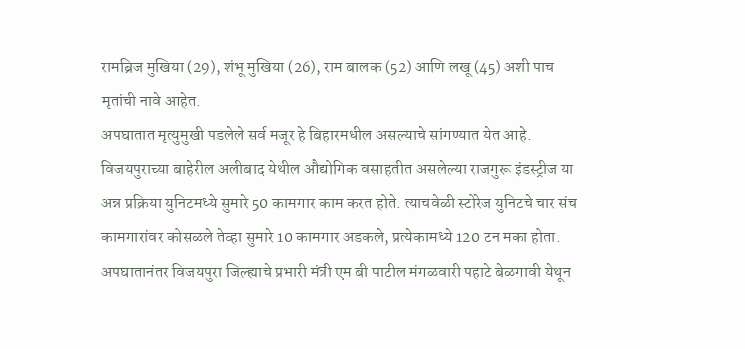रामब्रिज मुखिया (29), शंभू मुखिया (26), राम बालक (52) आणि लखू (45) अशी पाच मृतांची नावे आहेत.
अपघातात मृत्युमुखी पडलेले सर्व मजूर हे बिहारमधील असल्याचे सांगण्यात येत आहे. विजयपुराच्या बाहेरील अलीबाद येथील औद्योगिक वसाहतीत असलेल्या राजगुरू इंडस्ट्रीज या अन्न प्रक्रिया युनिटमध्ये सुमारे 50 कामगार काम करत होते. त्याचवेळी स्टोरेज युनिटचे चार संच कामगारांवर कोसळले तेव्हा सुमारे 10 कामगार अडकले, प्रत्येकामध्ये 120 टन मका होता. अपघातानंतर विजयपुरा जिल्ह्याचे प्रभारी मंत्री एम बी पाटील मंगळवारी पहाटे बेळगावी येथून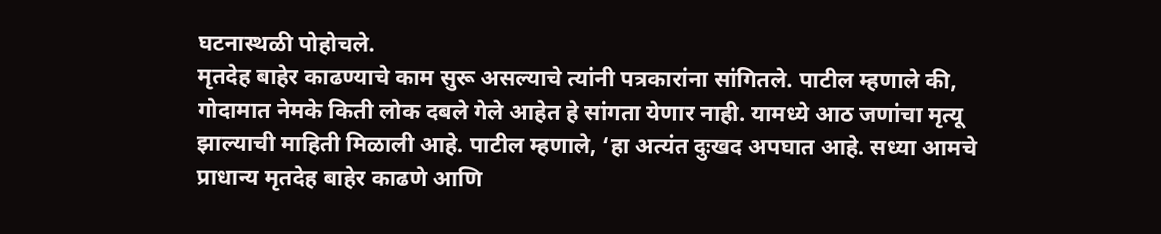घटनास्थळी पोहोचले.
मृतदेह बाहेर काढण्याचे काम सुरू असल्याचे त्यांनी पत्रकारांना सांगितले. पाटील म्हणाले की, गोदामात नेमके किती लोक दबले गेले आहेत हे सांगता येणार नाही. यामध्ये आठ जणांचा मृत्यू झाल्याची माहिती मिळाली आहे. पाटील म्हणाले, ‘हा अत्यंत दुःखद अपघात आहे. सध्या आमचे प्राधान्य मृतदेह बाहेर काढणे आणि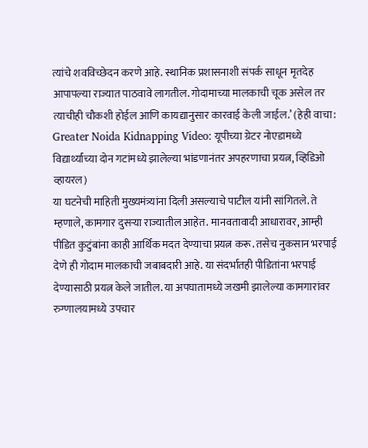त्यांचे शवविच्छेदन करणे आहे. स्थानिक प्रशासनाशी संपर्क साधून मृतदेह आपापल्या राज्यात पाठवावे लागतील. गोदामाच्या मालकाची चूक असेल तर त्याचीही चौकशी होईल आणि कायद्यानुसार कारवाई केली जाईल.’ (हेही वाचा: Greater Noida Kidnapping Video: यूपीच्या ग्रेटर नोएडामध्ये विद्यार्थ्यांच्या दोन गटांमध्ये झालेल्या भांडणानंतर अपहरणाचा प्रयत्न, व्हिडिओ व्हायरल)
या घटनेची माहिती मुख्यमंत्र्यांना दिली असल्याचे पाटील यांनी सांगितले. ते म्हणाले, कामगार दुसऱ्या राज्यातील आहेत. मानवतावादी आधारावर, आम्ही पीडित कुटुंबांना काही आर्थिक मदत देण्याचा प्रयत्न करू. तसेच नुकसान भरपाई देणे ही गोदाम मालकाची जबाबदारी आहे. या संदर्भातही पीडितांना भरपाई देण्यासाठी प्रयत्न केले जातील. या अपघातामध्ये जखमी झालेल्या कामगारांवर रुग्णालयामध्ये उपचार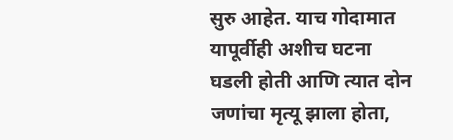सुरु आहेत. याच गोदामात यापूर्वीही अशीच घटना घडली होती आणि त्यात दोन जणांचा मृत्यू झाला होता,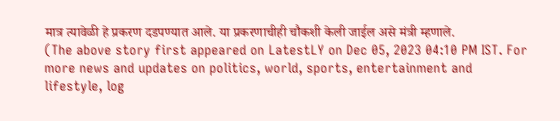मात्र त्यावेळी हे प्रकरण दडपण्यात आले. या प्रकरणाचीही चौकशी केली जाईल असे मंत्री म्हणाले.
(The above story first appeared on LatestLY on Dec 05, 2023 04:10 PM IST. For more news and updates on politics, world, sports, entertainment and lifestyle, log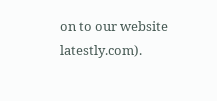on to our website latestly.com).